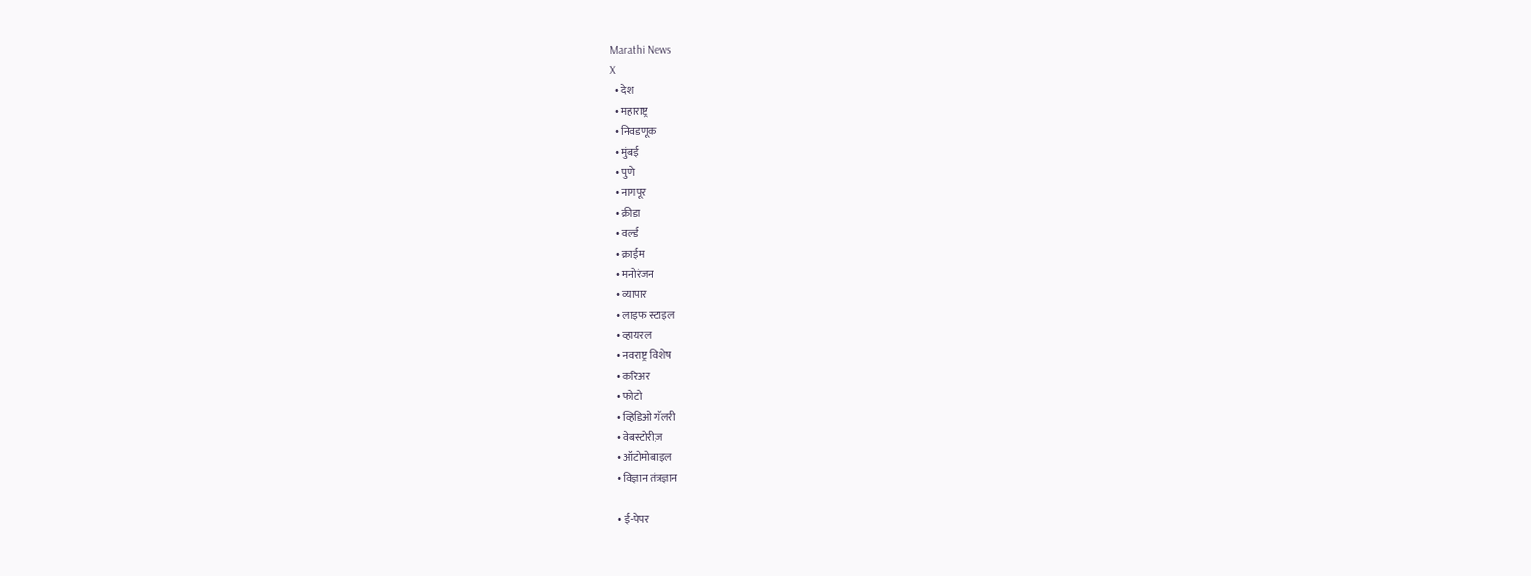Marathi News
X
  • देश
  • महाराष्ट्र
  • निवडणूक
  • मुंबई
  • पुणे
  • नागपूर
  • क्रीडा
  • वर्ल्ड
  • क्राईम
  • मनोरंजन
  • व्यापार
  • लाइफ स्टाइल
  • व्हायरल
  • नवराष्ट्र विशेष
  • करिअर
  • फोटो
  • व्हिडिओ गॅलरी
  • वेबस्टोरीज़
  • ऑटोमोबाइल
  • विज्ञान तंत्रज्ञान

  • ई-पेपर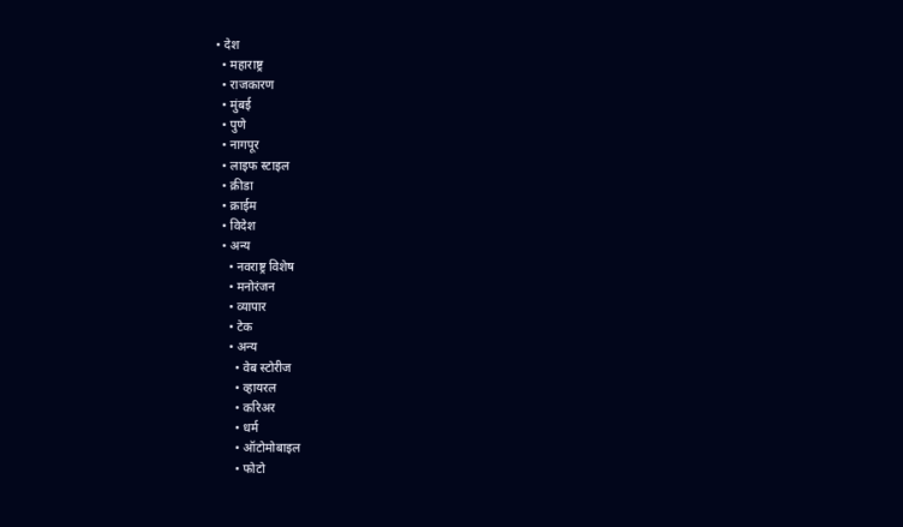• देश
  • महाराष्ट्र
  • राजकारण
  • मुंबई
  • पुणे
  • नागपूर
  • लाइफ स्टाइल
  • क्रीडा
  • क्राईम
  • विदेश
  • अन्य
    • नवराष्ट्र विशेष
    • मनोरंजन
    • व्यापार
    • टेक
    • अन्य
      • वेब स्टोरीज
      • व्हायरल
      • करिअर
      • धर्म
      • ऑटोमोबाइल
      • फोटो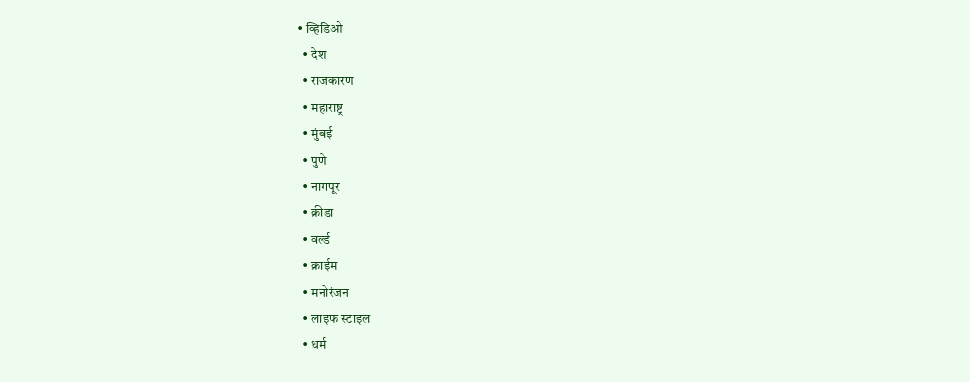• व्हिडिओ
  • देश
  • राजकारण
  • महाराष्ट्र
  • मुंबई
  • पुणे
  • नागपूर
  • क्रीडा
  • वर्ल्ड
  • क्राईम
  • मनोरंजन
  • लाइफ स्टाइल
  • धर्म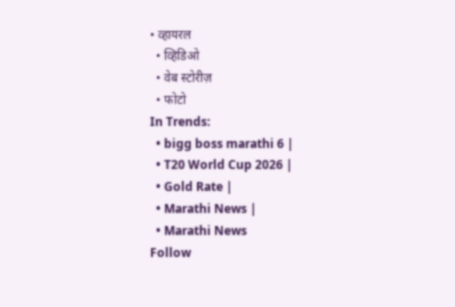• व्हायरल
  • व्हिडिओ
  • वेब स्टोरीज़
  • फोटो
In Trends:
  • bigg boss marathi 6 |
  • T20 World Cup 2026 |
  • Gold Rate |
  • Marathi News |
  • Marathi News
Follow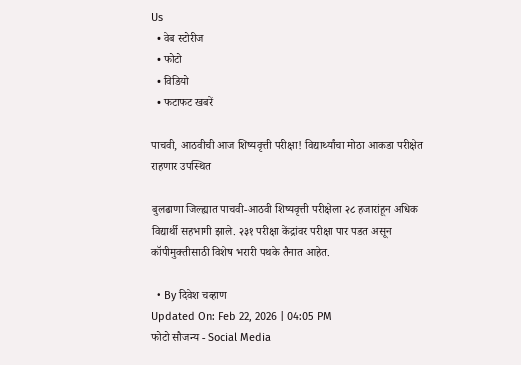Us
  • वेब स्टोरीज
  • फोटो
  • विडियो
  • फटाफट खबरें

पाचवी, आठवीची आज शिष्यवृत्ती परीक्षा! विद्यार्थ्यांचा मोठा आकडा परीक्षेत राहणार उपस्थित

बुलढाणा जिल्ह्यात पाचवी-आठवी शिष्यवृत्ती परीक्षेला २८ हजारांहून अधिक विद्यार्थी सहभागी झाले. २३१ परीक्षा केंद्रांवर परीक्षा पार पडत असून कॉपीमुक्तीसाठी विशेष भरारी पथके तैनात आहेत.

  • By दिवेश चव्हाण
Updated On: Feb 22, 2026 | 04:05 PM
फोटो सौजन्य - Social Media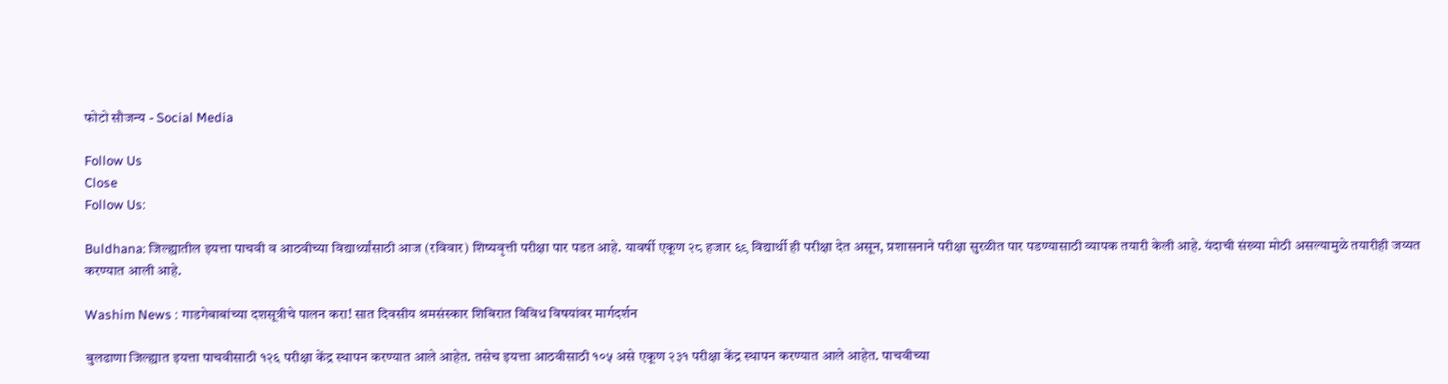फोटो सौजन्य - Social Media

Follow Us
Close
Follow Us:

Buldhana: जिल्ह्यातील इयत्ता पाचवी व आठवीच्या विद्यार्थ्यांसाठी आज (रविवार) शिष्यवृत्ती परीक्षा पार पडत आहे. यावर्षी एकूण २८ हजार ६९ विद्यार्थी ही परीक्षा देत असून, प्रशासनाने परीक्षा सुरळीत पार पडण्यासाठी व्यापक तयारी केली आहे. यंदाची संख्या मोठी असल्यामुळे तयारीही जय्यत करण्यात आली आहे.

Washim News : गाडगेबाबांच्या दशसूत्रीचे पालन करा! सात दिवसीय श्रमसंस्कार शिबिरात विविध विषयांवर मार्गदर्शन

बुलढाणा जिल्ह्यात इयत्ता पाचवीसाठी १२६ परीक्षा केंद्र स्थापन करण्यात आले आहेत. तसेच इयत्ता आठवीसाठी १०५ असे एकूण २३१ परीक्षा केंद्र स्थापन करण्यात आले आहेत. पाचवीच्या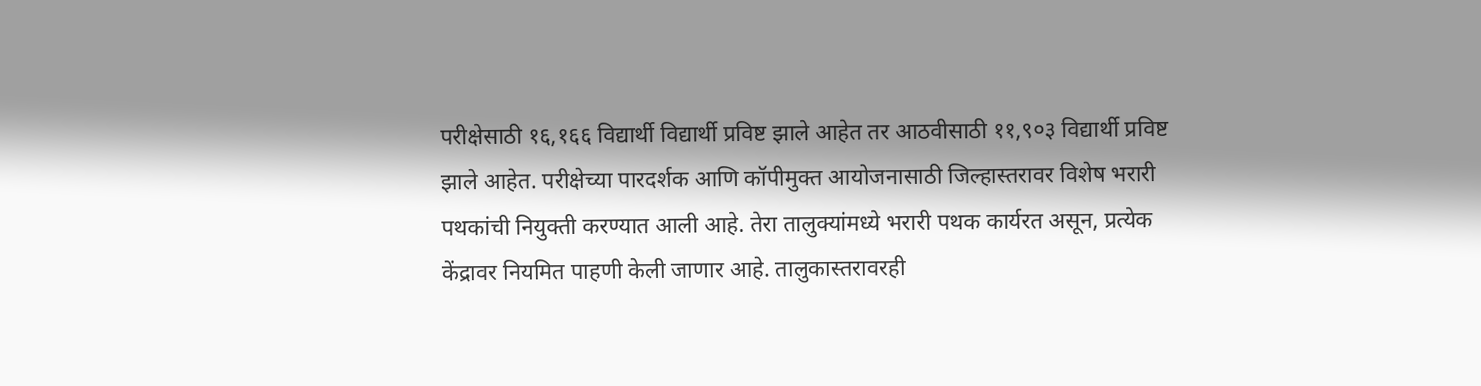परीक्षेसाठी १६,१६६ विद्यार्थी विद्यार्थी प्रविष्ट झाले आहेत तर आठवीसाठी ११,९०३ विद्यार्थी प्रविष्ट झाले आहेत. परीक्षेच्या पारदर्शक आणि कॉपीमुक्त आयोजनासाठी जिल्हास्तरावर विशेष भरारी पथकांची नियुक्ती करण्यात आली आहे. तेरा तालुक्यांमध्ये भरारी पथक कार्यरत असून, प्रत्येक केंद्रावर नियमित पाहणी केली जाणार आहे. तालुकास्तरावरही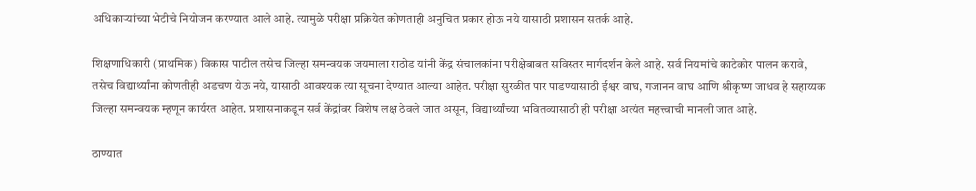अधिकाऱ्यांच्या भेटीचे नियोजन करण्यात आले आहे. त्यामुळे परीक्षा प्रक्रियेत कोणताही अनुचित प्रकार होऊ नये यासाठी प्रशासन सतर्क आहे.

शिक्षणाधिकारी (प्राथमिक) विकास पाटील तसेच जिल्हा समन्वयक जयमाला राठोड यांनी केंद्र संचालकांना परीक्षेबाबत सविस्तर मार्गदर्शन केले आहे. सर्व नियमांचे काटेकोर पालन करावे, तसेच विद्यार्थ्यांना कोणतीही अडचण येऊ नये, यासाठी आवश्यक त्या सूचना देण्यात आल्या आहेत. परीक्षा सुरळीत पार पाडण्यासाठी ईश्वर वाघ, गजानन वाघ आणि श्रीकृष्ण जाधव हे सहाय्यक जिल्हा समन्वयक म्हणून कार्यरत आहेत. प्रशासनाकडून सर्व केंद्रांवर विशेष लक्ष ठेवले जात असून, विद्यार्थ्यांच्या भवितव्यासाठी ही परीक्षा अत्यंत महत्त्वाची मानली जात आहे.

ठाण्यात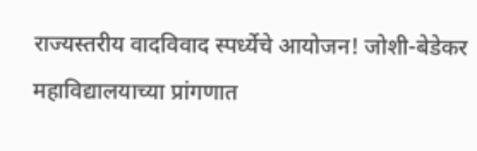राज्यस्तरीय वादविवाद स्पर्ध्येचे आयोजन! जोशी-बेडेकर महाविद्यालयाच्या प्रांगणात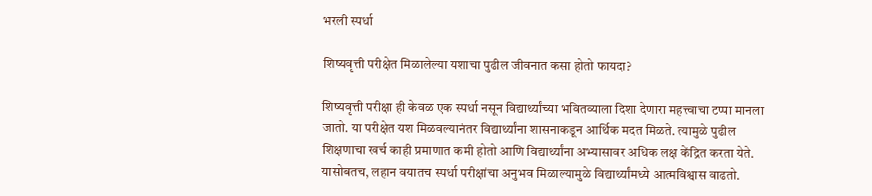भरली स्पर्धा

शिष्यवृत्ती परीक्षेत मिळालेल्या यशाचा पुढील जीवनात कसा होतो फायदा?

शिष्यवृत्ती परीक्षा ही केवळ एक स्पर्धा नसून विद्यार्थ्यांच्या भवितव्याला दिशा देणारा महत्त्वाचा टप्पा मानला जातो. या परीक्षेत यश मिळवल्यानंतर विद्यार्थ्यांना शासनाकडून आर्थिक मदत मिळते. त्यामुळे पुढील शिक्षणाचा खर्च काही प्रमाणात कमी होतो आणि विद्यार्थ्यांना अभ्यासावर अधिक लक्ष केंद्रित करता येते. यासोबतच, लहान वयातच स्पर्धा परीक्षांचा अनुभव मिळाल्यामुळे विद्यार्थ्यांमध्ये आत्मविश्वास वाढतो.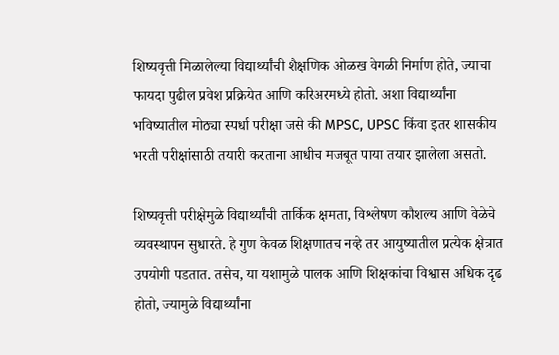शिष्यवृत्ती मिळालेल्या विद्यार्थ्यांची शैक्षणिक ओळख वेगळी निर्माण होते, ज्याचा फायदा पुढील प्रवेश प्रक्रियेत आणि करिअरमध्ये होतो. अशा विद्यार्थ्यांना भविष्यातील मोठ्या स्पर्धा परीक्षा जसे की MPSC, UPSC किंवा इतर शासकीय भरती परीक्षांसाठी तयारी करताना आधीच मजबूत पाया तयार झालेला असतो.

शिष्यवृत्ती परीक्षेमुळे विद्यार्थ्यांची तार्किक क्षमता, विश्लेषण कौशल्य आणि वेळेचे व्यवस्थापन सुधारते. हे गुण केवळ शिक्षणातच नव्हे तर आयुष्यातील प्रत्येक क्षेत्रात उपयोगी पडतात. तसेच, या यशामुळे पालक आणि शिक्षकांचा विश्वास अधिक दृढ होतो, ज्यामुळे विद्यार्थ्यांना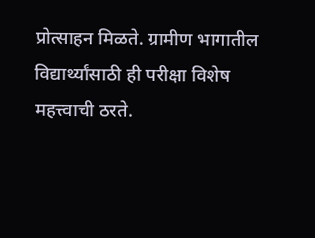प्रोत्साहन मिळते. ग्रामीण भागातील विद्यार्थ्यांसाठी ही परीक्षा विशेष महत्त्वाची ठरते.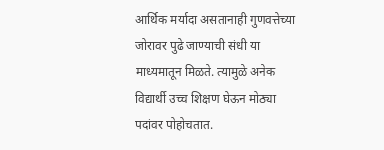आर्थिक मर्यादा असतानाही गुणवत्तेच्या जोरावर पुढे जाण्याची संधी या माध्यमातून मिळते. त्यामुळे अनेक विद्यार्थी उच्च शिक्षण घेऊन मोठ्या पदांवर पोहोचतात.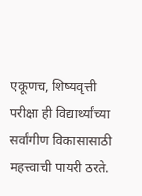एकूणच, शिष्यवृत्ती परीक्षा ही विद्यार्थ्यांच्या सर्वांगीण विकासासाठी महत्त्वाची पायरी ठरते.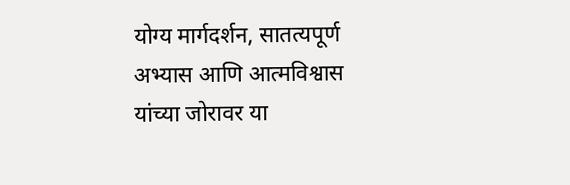योग्य मार्गदर्शन, सातत्यपूर्ण अभ्यास आणि आत्मविश्वास यांच्या जोरावर या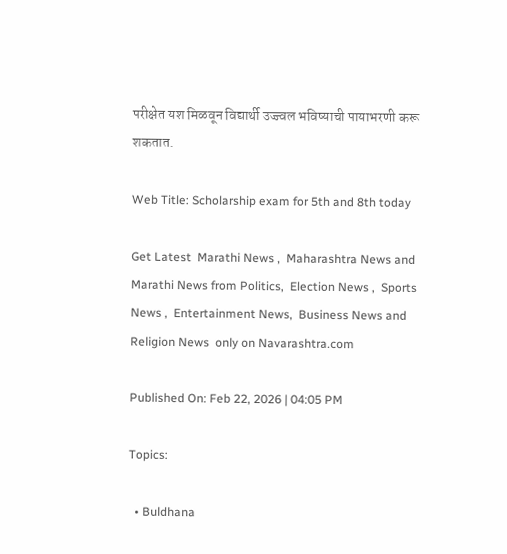परीक्षेत यश मिळवून विद्यार्थी उज्ज्वल भविष्याची पायाभरणी करू शकतात.

Web Title: Scholarship exam for 5th and 8th today

Get Latest  Marathi News ,  Maharashtra News and  Marathi News from Politics,  Election News ,  Sports News ,  Entertainment News,  Business News and   Religion News  only on Navarashtra.com

Published On: Feb 22, 2026 | 04:05 PM

Topics:

  • Buldhana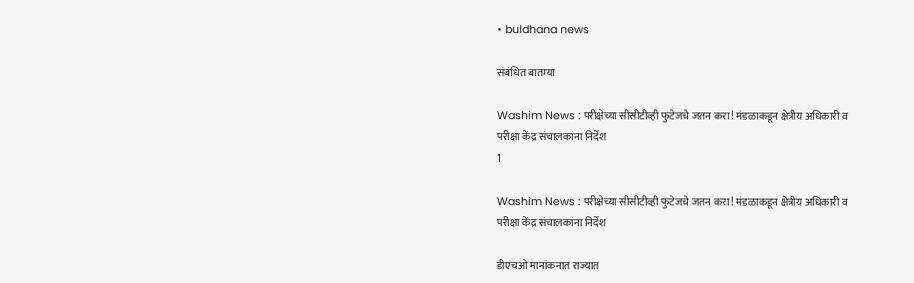• buldhana news

संबंधित बातम्या

Washim News : परीक्षेच्या सीसीटीव्ही फुटेजचे जतन करा! मंडळाकडून क्षेत्रीय अधिकारी व परीक्षा केंद्र संचालकांना निर्देश
1

Washim News : परीक्षेच्या सीसीटीव्ही फुटेजचे जतन करा! मंडळाकडून क्षेत्रीय अधिकारी व परीक्षा केंद्र संचालकांना निर्देश

डीएचओ मानांकनात राज्यात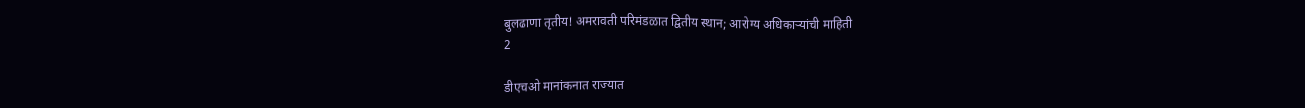बुलढाणा तृतीय! अमरावती परिमंडळात द्वितीय स्थान; आरोग्य अधिकाऱ्यांची माहिती
2

डीएचओ मानांकनात राज्यात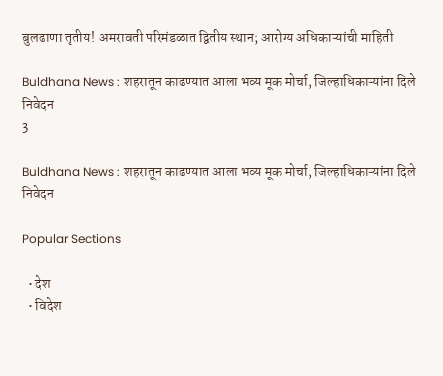बुलढाणा तृतीय! अमरावती परिमंडळात द्वितीय स्थान; आरोग्य अधिकाऱ्यांची माहिती

Buldhana News : शहरातून काढण्यात आला भव्य मूक मोर्चा, जिल्हाधिकाऱ्यांना दिले निवेदन
3

Buldhana News : शहरातून काढण्यात आला भव्य मूक मोर्चा, जिल्हाधिकाऱ्यांना दिले निवेदन

Popular Sections

  • देश
  • विदेश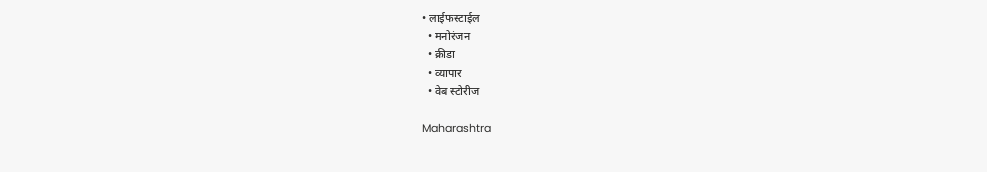• लाईफस्टाईल
  • मनोरंजन
  • क्रीडा
  • व्यापार
  • वेब स्टोरीज

Maharashtra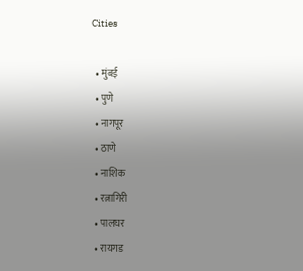Cities

  • मुंबई
  • पुणे
  • नागपूर
  • ठाणे
  • नाशिक
  • रत्नागिरी
  • पालघर
  • रायगड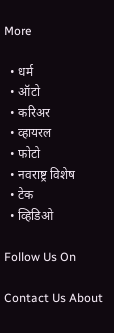More

  • धर्म
  • ऑटो
  • करिअर
  • व्हायरल
  • फोटो
  • नवराष्ट्र विशेष
  • टेक
  • व्हिडिओ

Follow Us On

Contact Us About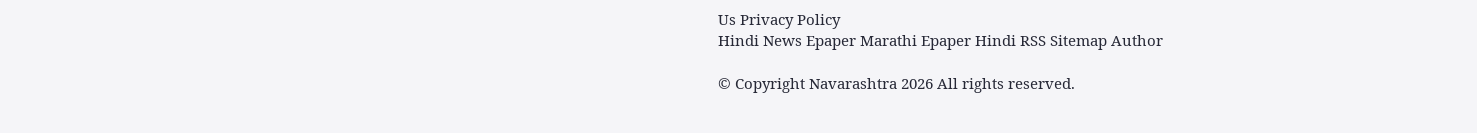Us Privacy Policy
Hindi News Epaper Marathi Epaper Hindi RSS Sitemap Author

© Copyright Navarashtra 2026 All rights reserved.